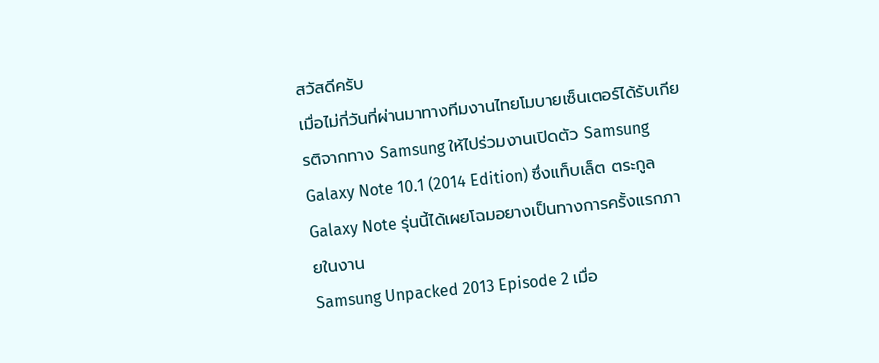สวัสดีครับ
เมื่อไม่กี่วันที่ผ่านมาทางทีมงานไทยโมบายเซ็นเตอร์ได้รับเกียรติจากทาง Samsung ให้ไปร่วมงานเปิดตัว Samsung Galaxy Note 10.1 (2014 Edition) ซึ่งแท็บเล็ต ตระกูล Galaxy Note รุ่นนี้ได้เผยโฉมอยางเป็นทางการครั้งแรกภายในงาน
Samsung Unpacked 2013 Episode 2 เมื่อ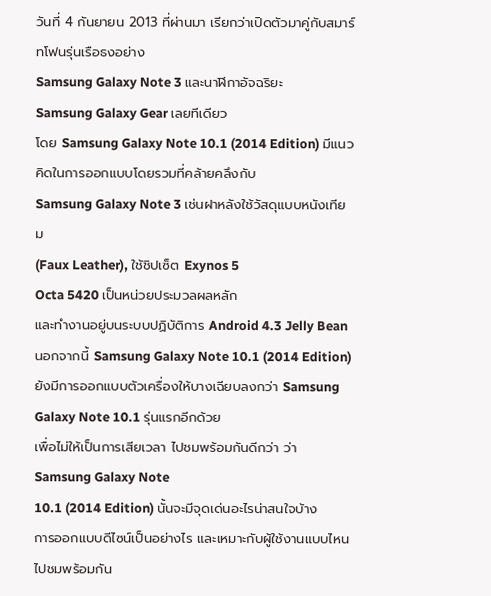วันที่ 4 กันยายน 2013 ที่ผ่านมา เรียกว่าเปิดตัวมาคู่กับสมาร์ทโฟนรุ่นเรือธงอย่าง
Samsung Galaxy Note 3 และนาฬิกาอัจฉริยะ
Samsung Galaxy Gear เลยทีเดียว
โดย Samsung Galaxy Note 10.1 (2014 Edition) มีแนวคิดในการออกแบบโดยรวมที่คล้ายคลึงกับ
Samsung Galaxy Note 3 เช่นฝาหลังใช้วัสดุแบบหนังเทียม
(Faux Leather), ใช้ชิปเซ็ต Exynos 5
Octa 5420 เป็นหน่วยประมวลผลหลัก
และทำงานอยู่บนระบบปฏิบัติการ Android 4.3 Jelly Bean
นอกจากนี้ Samsung Galaxy Note 10.1 (2014 Edition)
ยังมีการออกแบบตัวเครื่องให้บางเฉียบลงกว่า Samsung Galaxy Note 10.1 รุ่นแรกอีกด้วย
เพื่อไม่ให้เป็นการเสียเวลา ไปชมพร้อมกันดีกว่า ว่า Samsung Galaxy Note
10.1 (2014 Edition) นั้นจะมีจุดเด่นอะไรน่าสนใจบ้าง
การออกแบบดีไซน์เป็นอย่างไร และเหมาะกับผู้ใช้งานแบบไหน ไปชมพร้อมกัน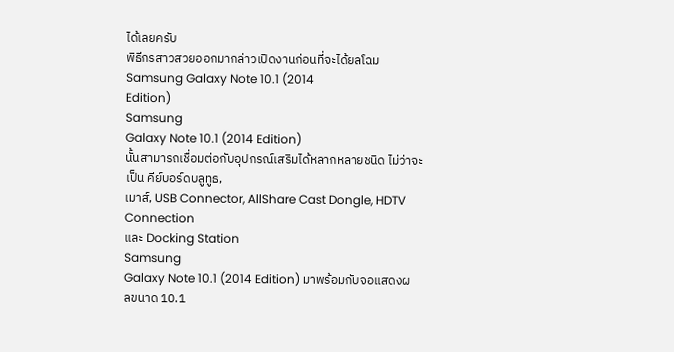ได้เลยครับ
พิธีกรสาวสวยออกมากล่าวเปิดงานก่อนที่จะได้ยลโฉม Samsung Galaxy Note 10.1 (2014
Edition)
Samsung
Galaxy Note 10.1 (2014 Edition)
นั้นสามารถเชื่อมต่อกับอุปกรณ์เสริมได้หลากหลายชนิด ไม่ว่าจะเป็น คีย์บอร์ดบลูทูธ,
เมาส์, USB Connector, AllShare Cast Dongle, HDTV Connection
และ Docking Station
Samsung
Galaxy Note 10.1 (2014 Edition) มาพร้อมกับจอแสดงผลขนาด 10.1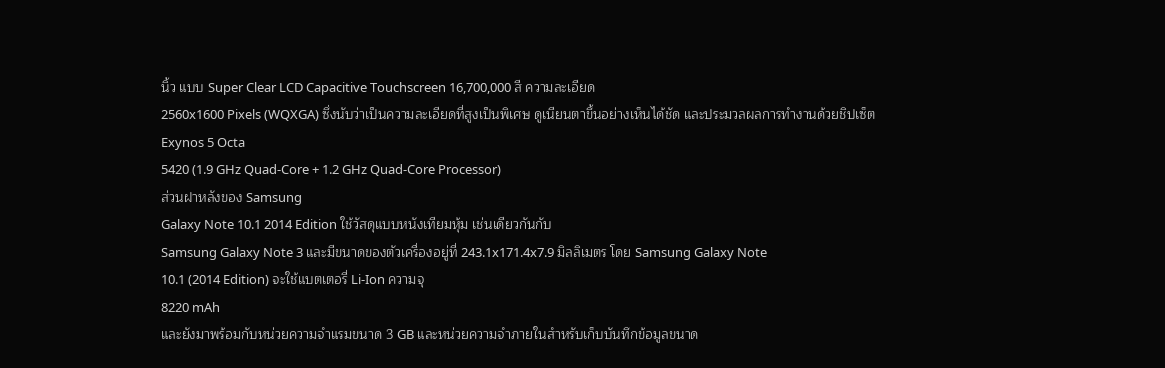นิ้ว แบบ Super Clear LCD Capacitive Touchscreen 16,700,000 สี ความละเอียด
2560x1600 Pixels (WQXGA) ซึ่งนับว่าเป็นความละเอียดที่สูงเป็นพิเศษ ดูเนียนตาขึ้นอย่างเห็นได้ชัด และประมวลผลการทำงานด้วยชิปเซ็ต
Exynos 5 Octa
5420 (1.9 GHz Quad-Core + 1.2 GHz Quad-Core Processor)
ส่วนฝาหลังของ Samsung
Galaxy Note 10.1 2014 Edition ใช้วัสดุแบบหนังเทียมหุ้ม เช่นเดียวกันกับ
Samsung Galaxy Note 3 และมีขนาดของตัวเครื่องอยู่ที่ 243.1x171.4x7.9 มิลลิเมตร โดย Samsung Galaxy Note
10.1 (2014 Edition) จะใช้แบตเตอรี่ Li-Ion ความจุ
8220 mAh
และยังมาพร้อมกับหน่วยความจำแรมขนาด 3 GB และหน่วยความจำภายในสำหรับเก็บบันทึกข้อมูลขนาด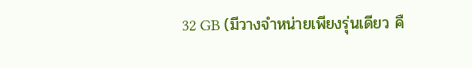32 GB (มีวางจำหน่ายเพียงรุ่นเดียว คื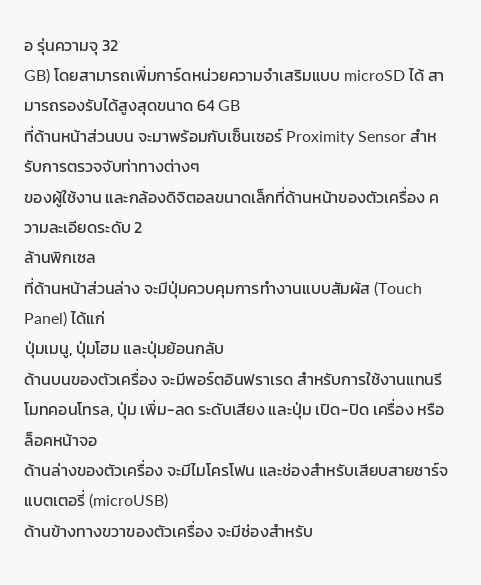อ รุ่นความจุ 32
GB) โดยสามารถเพิ่มการ์ดหน่วยความจำเสริมแบบ microSD ได้ สามารถรองรับได้สูงสุดขนาด 64 GB
ที่ด้านหน้าส่วนบน จะมาพร้อมกับเซ็นเซอร์ Proximity Sensor สำหรับการตรวจจับท่าทางต่างๆ
ของผู้ใช้งาน และกล้องดิจิตอลขนาดเล็กที่ด้านหน้าของตัวเครื่อง ความละเอียดระดับ 2
ล้านพิกเซล
ที่ด้านหน้าส่วนล่าง จะมีปุ่มควบคุมการทำงานแบบสัมผัส (Touch Panel) ได้แก่
ปุ่มเมนู, ปุ่มโฮม และปุ่มย้อนกลับ
ด้านบนของตัวเครื่อง จะมีพอร์ตอินฟราเรด สำหรับการใช้งานแทนรีโมทคอนโทรล, ปุ่ม เพิ่ม-ลด ระดับเสียง และปุ่ม เปิด-ปิด เครื่อง หรือล็อคหน้าจอ
ด้านล่างของตัวเครื่อง จะมีไมโครโฟน และช่องสำหรับเสียบสายชาร์จแบตเตอรี่ (microUSB)
ด้านข้างทางขวาของตัวเครื่อง จะมีช่องสำหรับ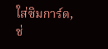ใส่ซิมการ์ด, ช่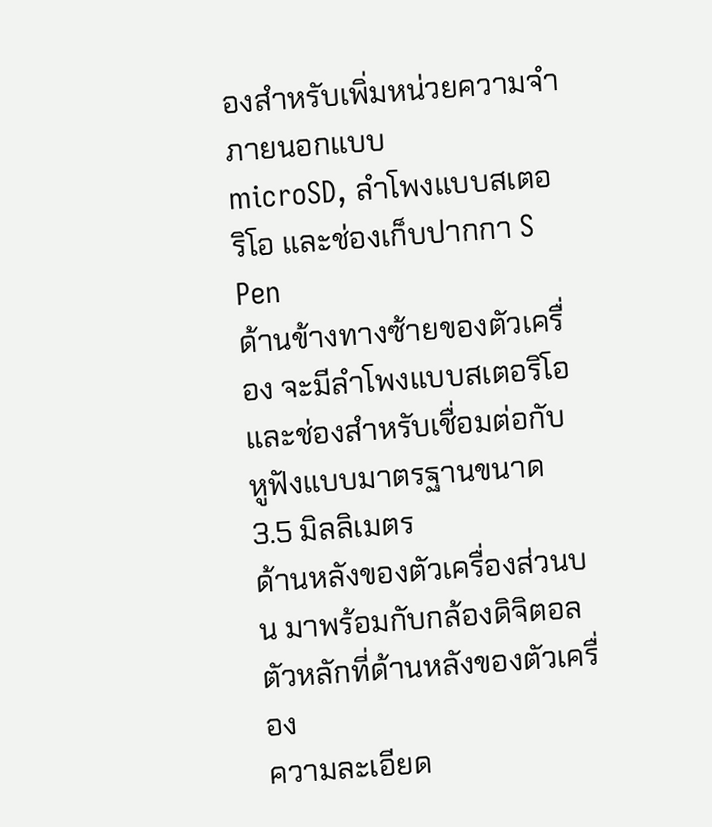องสำหรับเพิ่มหน่วยความจำภายนอกแบบ
microSD, ลำโพงแบบสเตอริโอ และช่องเก็บปากกา S Pen
ด้านข้างทางซ้ายของตัวเครื่อง จะมีลำโพงแบบสเตอริโอ
และช่องสำหรับเชื่อมต่อกับหูฟังแบบมาตรฐานขนาด 3.5 มิลลิเมตร
ด้านหลังของตัวเครื่องส่วนบน มาพร้อมกับกล้องดิจิตอลตัวหลักที่ด้านหลังของตัวเครื่อง
ความละเอียด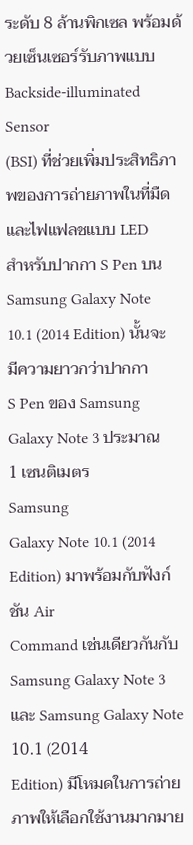ระดับ 8 ล้านพิกเซล พร้อมด้วยเซ็นเซอร์รับภาพแบบ Backside-illuminated Sensor
(BSI) ที่ช่วยเพิ่มประสิทธิภาพของการถ่ายภาพในที่มืด และไฟแฟลชแบบ LED
สำหรับปากกา S Pen บน Samsung Galaxy Note 10.1 (2014 Edition) นั้นจะมีความยาวกว่าปากกา
S Pen ของ Samsung Galaxy Note 3 ประมาณ
1 เซนติเมตร
Samsung
Galaxy Note 10.1 (2014 Edition) มาพร้อมกับฟังก์ชัน Air
Command เช่นเดียวกันกับ Samsung Galaxy Note 3
และ Samsung Galaxy Note 10.1 (2014
Edition) มีโหมดในการถ่ายภาพให้เลือกใช้งานมากมาย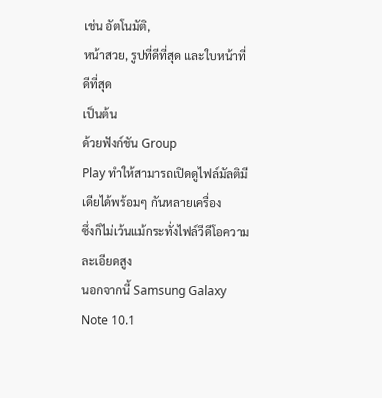เช่น อัตโนมัติ,
หน้าสวย, รูปที่ดีที่สุด และใบหน้าที่ดีที่สุด
เป็นต้น
ด้วยฟังก์ชัน Group
Play ทำให้สามารถเปิดดูไฟล์มัลติมีเดียได้พร้อมๆ กันหลายเครื่อง
ซึ่งก็ไม่เว้นแม้กระทั่งไฟล์วีดีโอความละเอียดสูง
นอกจากนี้ Samsung Galaxy Note 10.1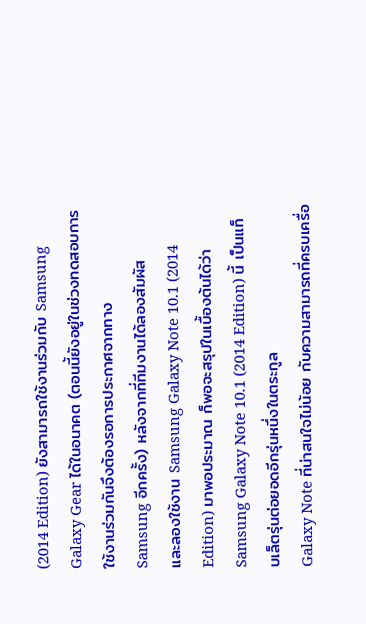(2014 Edition) ยังสามารถใช้งานร่วมกับ Samsung Galaxy Gear ได้ในอนาคต (ตอนนี้ยังอยู่ในช่วงทดสอบการใช้งานร่วมกันจึงต้องรอการประกาศจากทาง
Samsung อีกครั้ง) หลังจากที่ทีมงานได้ลองสัมผัส
และลองใช้งาน Samsung Galaxy Note 10.1 (2014 Edition) มาพอประมาณ ก็พอจะสรุปในเบื้องต้นได้ว่า Samsung Galaxy Note 10.1 (2014 Edition) นี้ เป็นแท็บเล็ตรุ่นต่อยอดอีกรุ่นหนึ่งในตระกูล
Galaxy Note ที่น่าสนใจไม่น้อย กับความสามารถที่ครบเครื่อ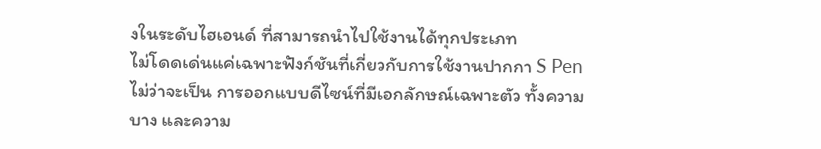งในระดับไฮเอนด์ ที่สามารถนำไปใช้งานได้ทุกประเภท
ไม่โดดเด่นแค่เฉพาะฟังก์ชันที่เกี่ยวกับการใช้งานปากกา S Pen
ไม่ว่าจะเป็น การออกแบบดีไซน์ที่มีเอกลักษณ์เฉพาะตัว ทั้งความบาง และความ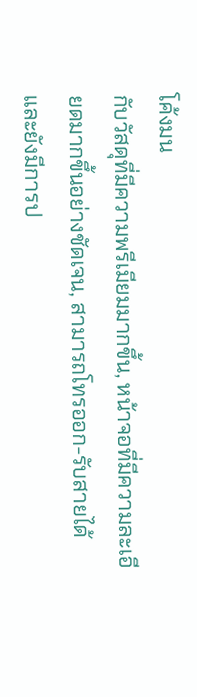โค้งมน
กับวัสดุที่มีความพรีเมียมมากขึ้น, หน้าจอที่มีความละเอียดมากขึ้นอย่างชัดเจน, สามารถโทรออก-รับสายได้
และยังมีการป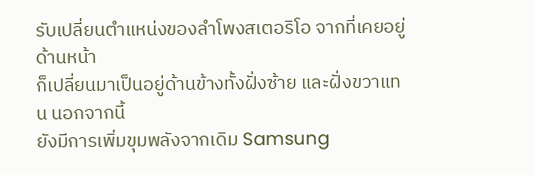รับเปลี่ยนตำแหน่งของลำโพงสเตอริโอ จากที่เคยอยู่ด้านหน้า
ก็เปลี่ยนมาเป็นอยู่ด้านข้างทั้งฝั่งซ้าย และฝั่งขวาแทน นอกจากนี้
ยังมีการเพิ่มขุมพลังจากเดิม Samsung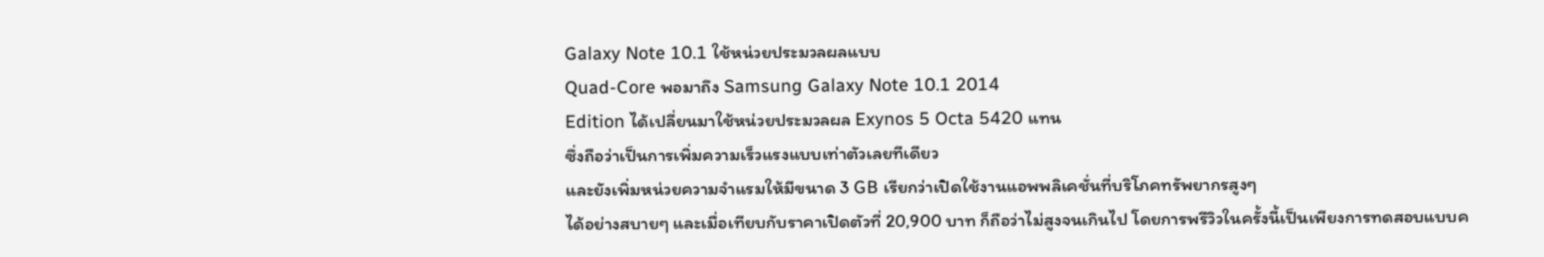Galaxy Note 10.1 ใช้หน่วยประมวลผลแบบ
Quad-Core พอมาถึง Samsung Galaxy Note 10.1 2014
Edition ได้เปลี่ยนมาใช้หน่วยประมวลผล Exynos 5 Octa 5420 แทน
ซึ่งถือว่าเป็นการเพิ่มความเร็วแรงแบบเท่าตัวเลยทีเดียว
และยังเพิ่มหน่วยความจำแรมให้มีขนาด 3 GB เรียกว่าเปิดใช้งานแอพพลิเคชั่นที่บริโภคทรัพยากรสูงๆ
ได้อย่างสบายๆ และเมื่อเทียบกับราคาเปิดตัวที่ 20,900 บาท ก็ถือว่าไม่สูงจนเกินไป โดยการพรีวิวในครั้งนี้เป็นเพียงการทดสอบแบบค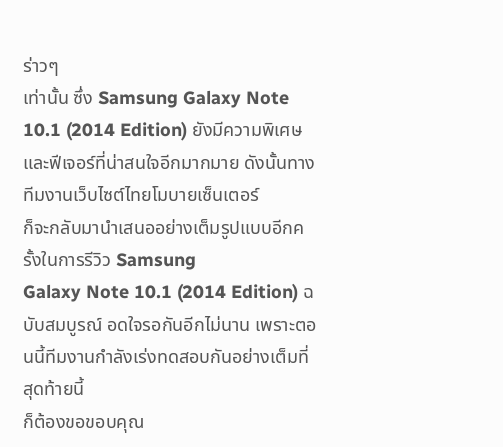ร่าวๆ
เท่านั้น ซึ่ง Samsung Galaxy Note 10.1 (2014 Edition) ยังมีความพิเศษ
และฟีเจอร์ที่น่าสนใจอีกมากมาย ดังนั้นทางทีมงานเว็บไซต์ไทยโมบายเซ็นเตอร์
ก็จะกลับมานำเสนออย่างเต็มรูปแบบอีกครั้งในการรีวิว Samsung
Galaxy Note 10.1 (2014 Edition) ฉบับสมบูรณ์ อดใจรอกันอีกไม่นาน เพราะตอนนี้ทีมงานกำลังเร่งทดสอบกันอย่างเต็มที่ สุดท้ายนี้
ก็ต้องขอขอบคุณ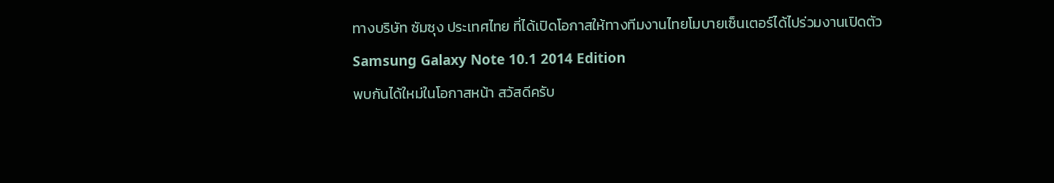ทางบริษัท ซัมซุง ประเทศไทย ที่ได้เปิดโอกาสให้ทางทีมงานไทยโมบายเซ็นเตอร์ได้ไปร่วมงานเปิดตัว
Samsung Galaxy Note 10.1 2014 Edition
พบกันได้ใหม่ในโอกาสหน้า สวัสดีครับ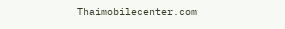Thaimobilecenter.com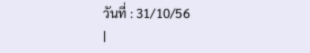วันที่ : 31/10/56
|